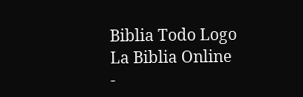Biblia Todo Logo
La Biblia Online
-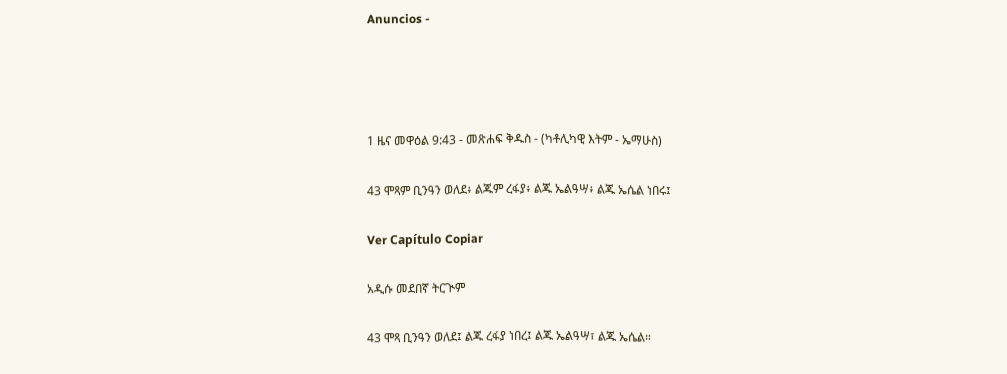Anuncios -




1 ዜና መዋዕል 9:43 - መጽሐፍ ቅዱስ - (ካቶሊካዊ እትም - ኤማሁስ)

43 ሞጻም ቢንዓን ወለደ፥ ልጁም ረፋያ፥ ልጁ ኤልዓሣ፥ ልጁ ኤሴል ነበሩ፤

Ver Capítulo Copiar

አዲሱ መደበኛ ትርጒም

43 ሞጻ ቢንዓን ወለደ፤ ልጁ ረፋያ ነበረ፤ ልጁ ኤልዓሣ፣ ልጁ ኤሴል።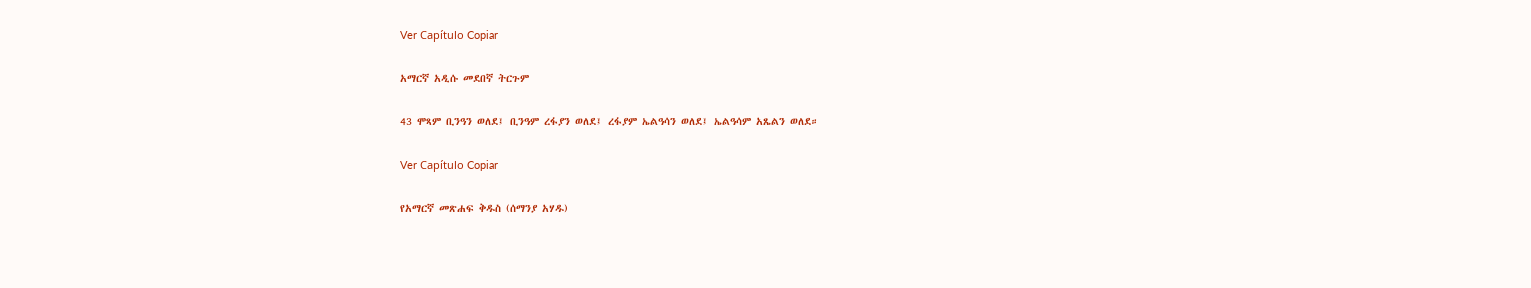Ver Capítulo Copiar

አማርኛ አዲሱ መደበኛ ትርጉም

43 ሞጻም ቢንዓን ወለደ፤ ቢንዓም ረፋያን ወለደ፤ ረፋያም ኤልዓሳን ወለደ፤ ኤልዓሳም አጼልን ወለደ።

Ver Capítulo Copiar

የአማርኛ መጽሐፍ ቅዱስ (ሰማንያ አሃዱ)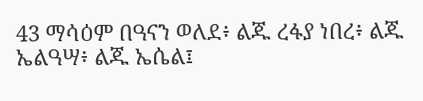43 ማሳዕም በዓናን ወለደ፥ ልጁ ረፋያ ነበረ፥ ልጁ ኤልዓሣ፥ ልጁ ኤሴል፤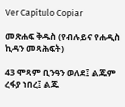Ver Capítulo Copiar

መጽሐፍ ቅዱስ (የብሉይና የሐዲስ ኪዳን መጻሕፍት)

43 ሞጻም ቢንዓን ወለደ፤ ልጁም ረፋያ ነበረ፤ ልጁ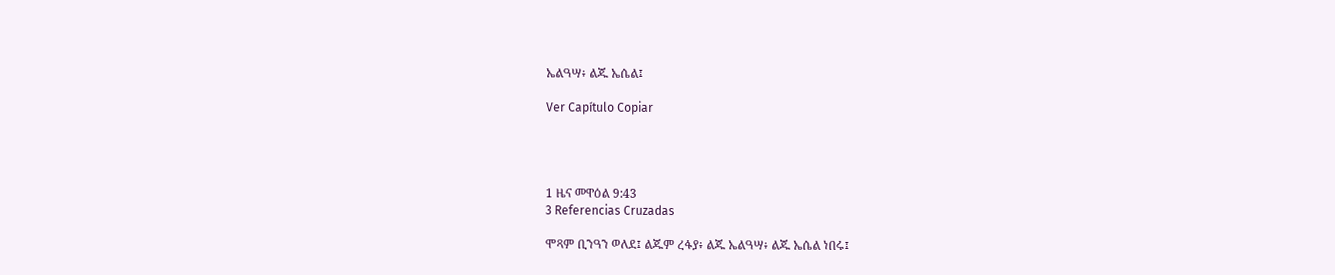ኤልዓሣ፥ ልጁ ኤሴል፤

Ver Capítulo Copiar




1 ዜና መዋዕል 9:43
3 Referencias Cruzadas

ሞጻም ቢንዓን ወለደ፤ ልጁም ረፋያ፥ ልጁ ኤልዓሣ፥ ልጁ ኤሴል ነበሩ፤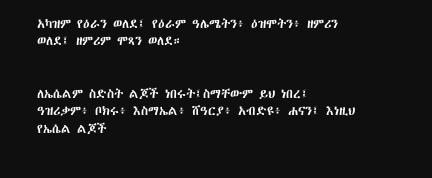አካዝም የዕራን ወለደ፤ የዕራም ዓሌሜትን፥ ዕዝሞትን፥ ዘምሪን ወለደ፤ ዘምሪም ሞጻን ወለደ።


ለኤሴልም ስድስት ልጆች ነበሩት፤ስማቸውም ይህ ነበረ፤ ዓዝሪቃም፥ ቦክሩ፥ እስማኤል፥ ሸዓርያ፥ አብድዩ፥ ሐናን፤ እነዚህ የኤሴል ልጆች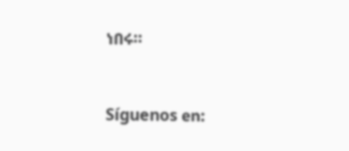ነበሩ።


Síguenos en: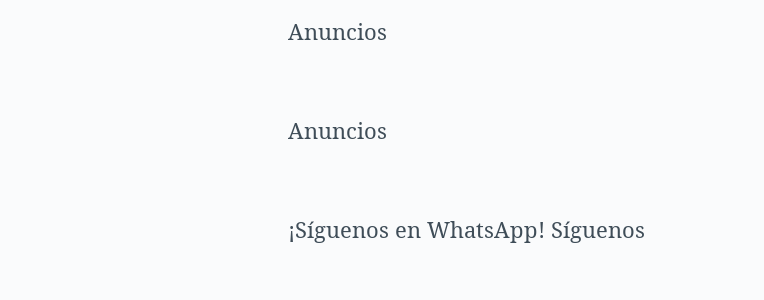Anuncios


Anuncios


¡Síguenos en WhatsApp! Síguenos